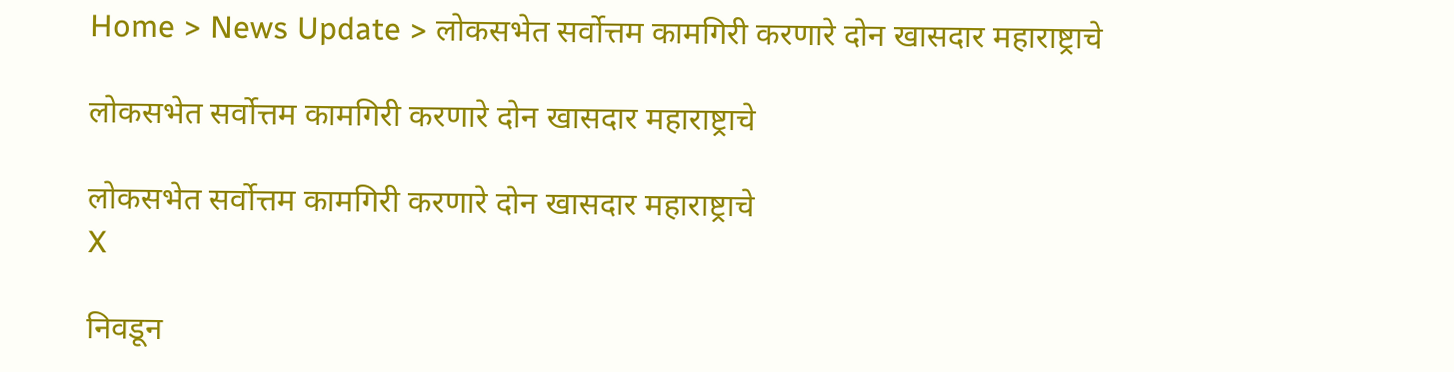Home > News Update > लोकसभेत सर्वोत्तम कामगिरी करणारे दोन खासदार महाराष्ट्राचे

लोकसभेत सर्वोत्तम कामगिरी करणारे दोन खासदार महाराष्ट्राचे

लोकसभेत सर्वोत्तम कामगिरी करणारे दोन खासदार महाराष्ट्राचे
X

निवडून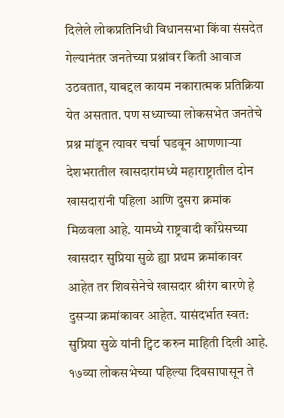दिलेले लोकप्रतिनिधी विधानसभा किंवा संसदेत गेल्यानंतर जनतेच्या प्रश्नांवर किती आवाज उठवतात, याबद्दल कायम नकारात्मक प्रतिक्रिया येत असतात. पण सध्याच्या लोकसभेत जनतेचे प्रश्न मांडून त्यावर चर्चा घडवून आणणाऱ्या देशभरातील खासदारांमध्ये महाराष्ट्रातील दोन खासदारांनी पहिला आणि दुसरा क्रमांक मिळवला आहे. यामध्ये राष्ट्रवादी काँग्रेसच्या खासदार सुप्रिया सुळे ह्या प्रथम क्रमांकावर आहेत तर शिवसेनेचे खासदार श्रीरंग बारणे हे दुसऱ्या क्रमांकावर आहेत. यासंदर्भात स्वत: सुप्रिया सुळे यांनी ट्विट करुन माहिती दिली आहे. १७व्या लोकसभेच्या पहिल्या दिवसापासून ते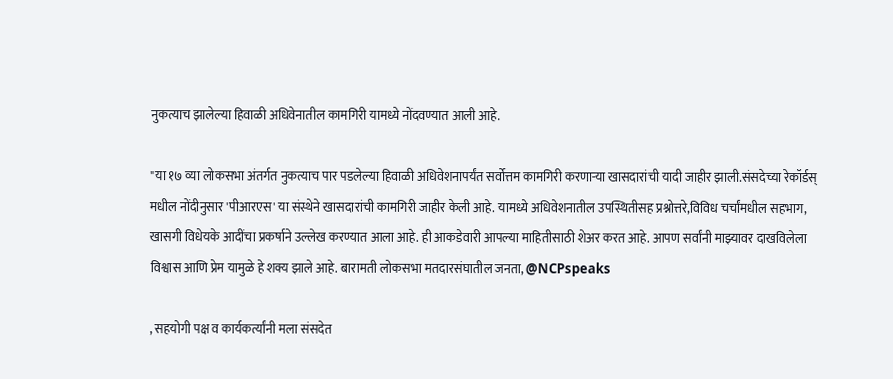नुकत्याच झालेल्या हिवाळी अधिवेनातील कामगिरी यामध्ये नोंदवण्यात आली आहे.

"या १७ व्या लोकसभा अंतर्गत नुकत्याच पार पडलेल्या हिवाळी अधिवेशनापर्यंत सर्वोत्तम कामगिरी करणाऱ्या खासदारांची यादी जाहीर झाली.संसदेच्या रेकॉर्डस् मधील नोंदीनुसार 'पीआरएस' या संस्थेने खासदारांची कामगिरी जाहीर केली आहे. यामध्ये अधिवेशनातील उपस्थितीसह प्रश्नोत्तरे,विविध चर्चांमधील सहभाग, खासगी विधेयके आदींचा प्रकर्षाने उल्लेख करण्यात आला आहे. ही आकडेवारी आपल्या माहितीसाठी शेअर करत आहे. आपण सर्वांनी माझ्यावर दाखविलेला विश्वास आणि प्रेम यामुळे हे शक्य झाले आहे. बारामती लोकसभा मतदारसंघातील जनता, @NCPspeaks

, सहयोगी पक्ष व कार्यकर्त्यांनी मला संसदेत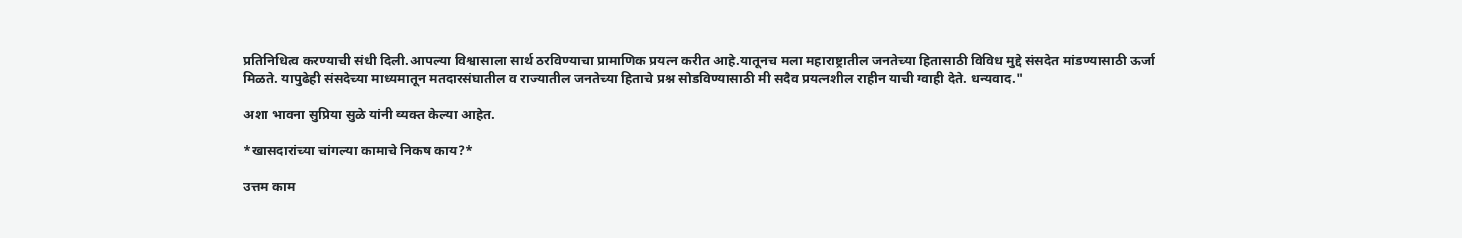प्रतिनिधित्व करण्याची संधी दिली.आपल्या विश्वासाला सार्थ ठरविण्याचा प्रामाणिक प्रयत्न करीत आहे.यातूनच मला महाराष्ट्रातील जनतेच्या हितासाठी विविध मुद्दे संसदेत मांडण्यासाठी ऊर्जा मिळते. यापुढेही संसदेच्या माध्यमातून मतदारसंघातील व राज्यातील जनतेच्या हिताचे प्रश्न सोडविण्यासाठी मी सदैव प्रयत्नशील राहीन याची ग्वाही देते. धन्यवाद."

अशा भावना सुप्रिया सुळे यांनी व्यक्त केल्या आहेत.

*खासदारांच्या चांगल्या कामाचे निकष काय?*

उत्तम काम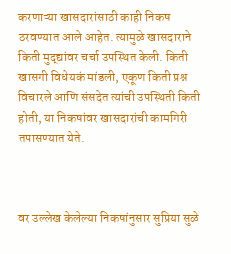करणाऱ्या खासदारांसाठी काही निकष ठरवण्यात आले आहेत. त्यामुळे खासदाराने किती मुद्द्यांवर चर्चा उपस्थित केली. किती खासगी विधेयकं मांडली, एकूण किती प्रश्न विचारले आणि संसदेत त्यांची उपस्थिती किती होती, या निकषांवर खासदारांची कामगिरी तपासण्यात येते.



वर उल्लेख केलेल्या निकषांनुसार सुप्रिया सुळे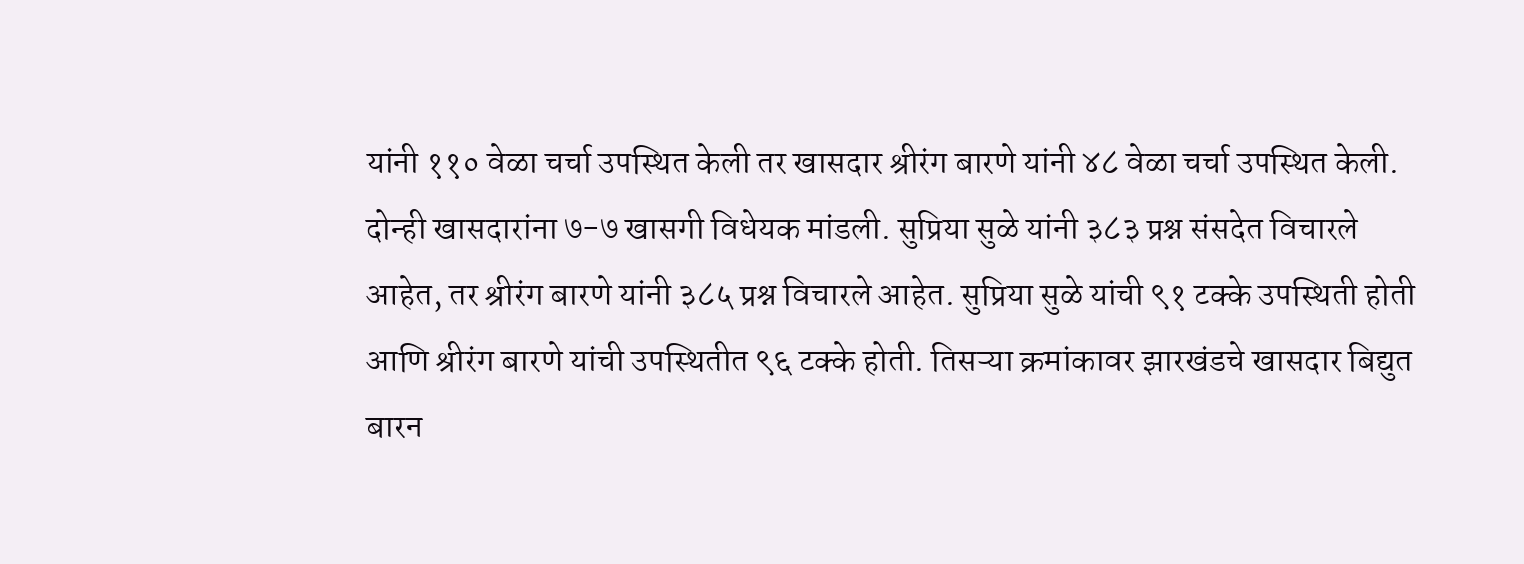यांनी ११० वेळा चर्चा उपस्थित केली तर खासदार श्रीरंग बारणे यांनी ४८ वेळा चर्चा उपस्थित केली. दोन्ही खासदारांना ७-७ खासगी विधेयक मांडली. सुप्रिया सुळे यांनी ३८३ प्रश्न संसदेत विचारले आहेत, तर श्रीरंग बारणे यांनी ३८५ प्रश्न विचारले आहेत. सुप्रिया सुळे यांची ९१ टक्के उपस्थिती होती आणि श्रीरंग बारणे यांची उपस्थितीत ९६ टक्के होती. तिसऱ्या क्रमांकावर झारखंडचे खासदार बिद्युत बारन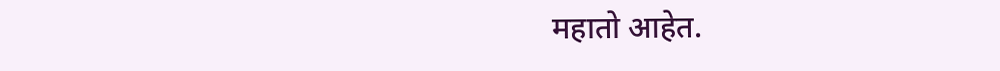महातो आहेत.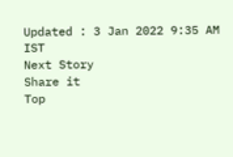Updated : 3 Jan 2022 9:35 AM IST
Next Story
Share it
Top